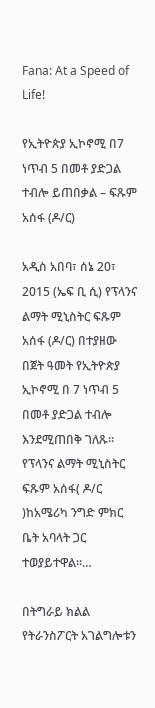Fana: At a Speed of Life!

የኢትዮጵያ ኢኮኖሚ በ7 ነጥብ 5 በመቶ ያድጋል ተብሎ ይጠበቃል – ፍጹም አሰፋ (ዶ/ር)

አዲስ አበባ፣ ሰኔ 20፣ 2015 (ኤፍ ቢ ሲ) የፕላንና ልማት ሚኒስትር ፍጹም አሰፋ (ዶ/ር) በተያዘው በጀት ዓመት የኢትዮጵያ ኢኮኖሚ በ 7 ነጥብ 5 በመቶ ያድጋል ተብሎ እንደሚጠበቅ ገለጹ፡፡ የፕላንና ልማት ሚኒስትር ፍጹም አሰፋ( ዶ/ር )ከአሜሪካ ንግድ ምክር ቤት አባላት ጋር ተወያይተዋል፡፡…

በትግራይ ክልል የትራንስፖርት አገልግሎቱን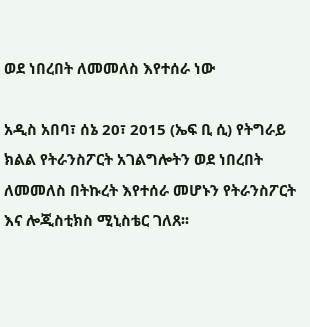ወደ ነበረበት ለመመለስ እየተሰራ ነው

አዲስ አበባ፣ ሰኔ 20፣ 2015 (ኤፍ ቢ ሲ) የትግራይ ክልል የትራንስፖርት አገልግሎትን ወደ ነበረበት ለመመለስ በትኩረት እየተሰራ መሆኑን የትራንስፖርት እና ሎጂስቲክስ ሚኒስቴር ገለጸ፡፡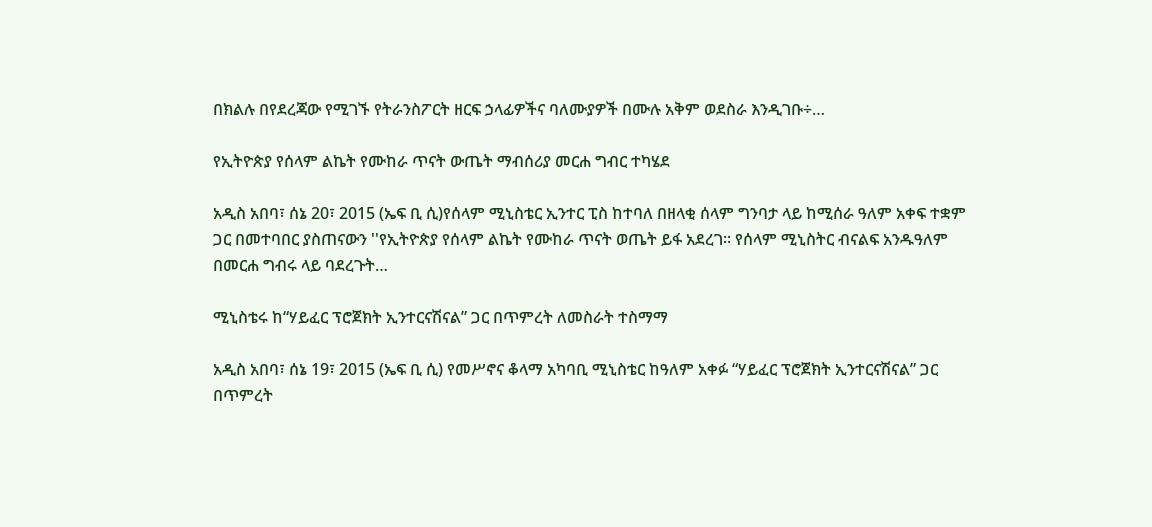በክልሉ በየደረጃው የሚገኙ የትራንስፖርት ዘርፍ ኃላፊዎችና ባለሙያዎች በሙሉ አቅም ወደስራ እንዲገቡ÷…

የኢትዮጵያ የሰላም ልኬት የሙከራ ጥናት ውጤት ማብሰሪያ መርሐ ግብር ተካሄደ

አዲስ አበባ፣ ሰኔ 20፣ 2015 (ኤፍ ቢ ሲ)የሰላም ሚኒስቴር ኢንተር ፒስ ከተባለ በዘላቂ ሰላም ግንባታ ላይ ከሚሰራ ዓለም አቀፍ ተቋም ጋር በመተባበር ያስጠናውን ''የኢትዮጵያ የሰላም ልኬት የሙከራ ጥናት ወጤት ይፋ አደረገ፡፡ የሰላም ሚኒስትር ብናልፍ አንዱዓለም በመርሐ ግብሩ ላይ ባደረጉት…

ሚኒስቴሩ ከ“ሃይፈር ፕሮጀክት ኢንተርናሽናል” ጋር በጥምረት ለመስራት ተስማማ

አዲስ አበባ፣ ሰኔ 19፣ 2015 (ኤፍ ቢ ሲ) የመሥኖና ቆላማ አካባቢ ሚኒስቴር ከዓለም አቀፉ “ሃይፈር ፕሮጀክት ኢንተርናሽናል” ጋር በጥምረት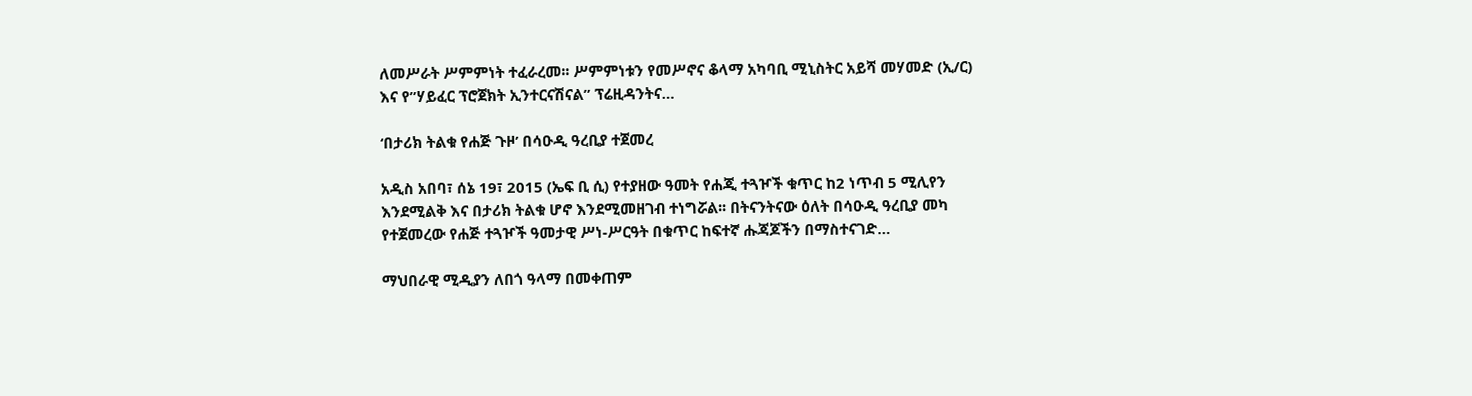ለመሥራት ሥምምነት ተፈራረመ፡፡ ሥምምነቱን የመሥኖና ቆላማ አካባቢ ሚኒስትር አይሻ መሃመድ (ኢ/ር) እና የ”ሃይፈር ፕሮጀክት ኢንተርናሽናል” ፕሬዚዳንትና…

‘በታሪክ ትልቁ የሐጅ ጉዞ’ በሳዑዲ ዓረቢያ ተጀመረ

አዲስ አበባ፣ ሰኔ 19፣ 2015 (ኤፍ ቢ ሲ) የተያዘው ዓመት የሐጂ ተጓዦች ቁጥር ከ2 ነጥብ 5 ሚሊየን እንደሚልቅ እና በታሪክ ትልቁ ሆኖ እንደሚመዘገብ ተነግሯል፡፡ በትናንትናው ዕለት በሳዑዲ ዓረቢያ መካ የተጀመረው የሐጅ ተጓዦች ዓመታዊ ሥነ-ሥርዓት በቁጥር ከፍተኛ ሑጃጆችን በማስተናገድ…

ማህበራዊ ሚዲያን ለበጎ ዓላማ በመቀጠም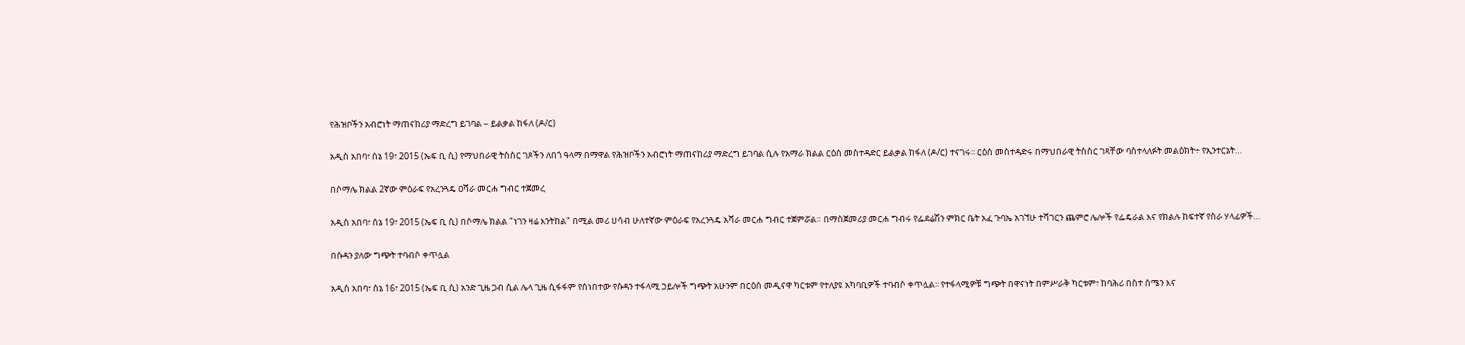የሕዝቦችን አብሮነት ማጠናከሪያ ማድረግ ይገባል – ይልቃል ከፋለ (ዶ/ር)

አዲስ አበባ፣ ሰኔ 19፣ 2015 (ኤፍ ቢ ሲ) የማህበራዊ ትስስር ገጾችን ለበጎ ዓላማ በማዋል የሕዝቦችን አብሮነት ማጠናከሪያ ማድረግ ይገባል ሲሉ የአማራ ክልል ርዕሰ መስተዳድር ይልቃል ከፋለ (ዶ/ር) ተናገሩ፡፡ ርዕሰ መስተዳድሩ በማህበራዊ ትስስር ገጻቸው ባስተላለፉት መልዕክት÷ የኢንተርኔት…

በሶማሌ ክልል 2ኛው ምዕራፍ የአረንጓዴ ዐሻራ መርሐ ግብር ተጀመረ

አዲስ አበባ፣ ሰኔ 19፣ 2015 (ኤፍ ቢ ሲ) በሶማሌ ክልል "ነገን ዛሬ እንትከል" በሚል መሪ ሀሳብ ሁለተኛው ምዕራፍ የአረንጓዴ አሻራ መርሐ ግብር ተጀምሯል። በማስጀመሪያ መርሐ ግብሩ የፌደሬሽን ምክር ቤት አፈ ጉባኤ አገኘሁ ተሻገርን ጨምሮ ሌሎች የፌዴራል እና የክልሉ ከፍተኛ የስራ ሃላፊዎች…

በሱዳን ያለው ግጭት ተባብሶ ቀጥሏል

አዲስ አበባ፣ ሰኔ 16፣ 2015 (ኤፍ ቢ ሲ) አንድ ጊዜ ጋብ ሲል ሌላ ጊዜ ሲፋፋም የሰነበተው የሱዳን ተፋላሚ ኃይሎች ግጭት አሁንም በርዕሰ መዲናዋ ካርቱም የተለያዩ አካባቢዎች ተባብሶ ቀጥሏል፡፡ የተፋላሚዎቹ ግጭት በዋናነት በምሥራቅ ካርቱም፣ ከባሕሪ በስተ ሰሜን እና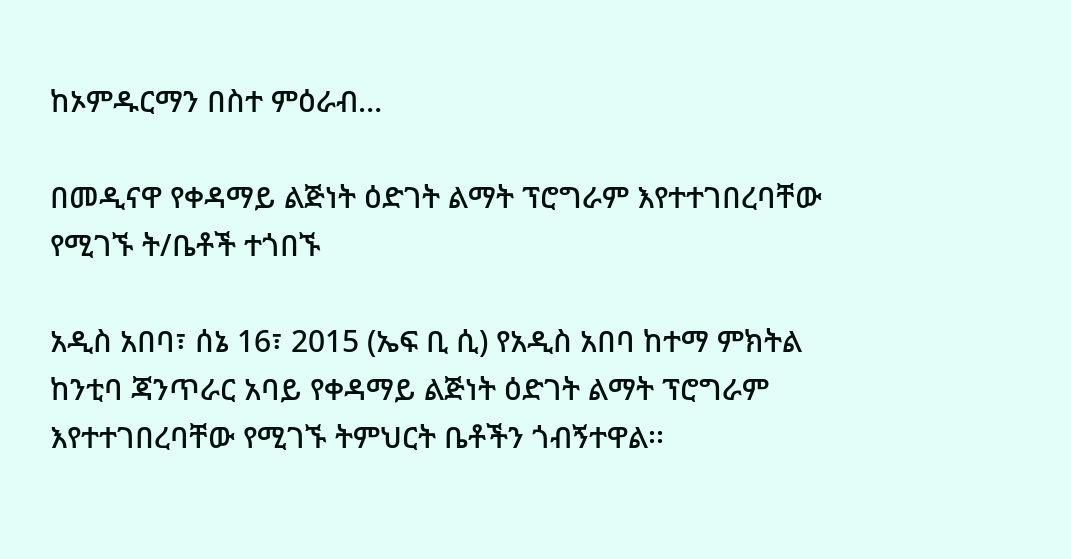ከኦምዱርማን በስተ ምዕራብ…

በመዲናዋ የቀዳማይ ልጅነት ዕድገት ልማት ፕሮግራም እየተተገበረባቸው የሚገኙ ት/ቤቶች ተጎበኙ

አዲስ አበባ፣ ሰኔ 16፣ 2015 (ኤፍ ቢ ሲ) የአዲስ አበባ ከተማ ምክትል ከንቲባ ጃንጥራር አባይ የቀዳማይ ልጅነት ዕድገት ልማት ፕሮግራም እየተተገበረባቸው የሚገኙ ትምህርት ቤቶችን ጎብኝተዋል፡፡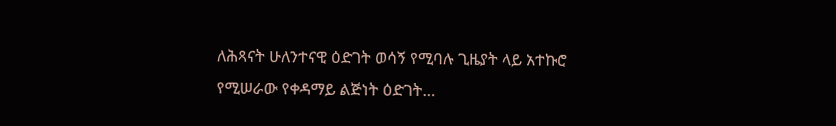ለሕጻናት ሁለንተናዊ ዕድገት ወሳኝ የሚባሉ ጊዜያት ላይ አተኩሮ የሚሠራው የቀዳማይ ልጅነት ዕድገት…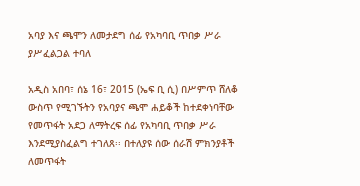አባያ እና ጫሞን ለመታደግ ሰፊ የአካባቢ ጥበቃ ሥራ ያሥፈልጋል ተባለ

አዲስ አበባ፣ ሰኔ 16፣ 2015 (ኤፍ ቢ ሲ) በሥምጥ ሸለቆ ውስጥ የሚገኙትን የአባያና ጫሞ ሐይቆች ከተደቀነባቸው የመጥፋት አደጋ ለማትረፍ ሰፊ የአካባቢ ጥበቃ ሥራ እንደሚያስፈልግ ተገለጸ፡፡ በተለያዩ ሰው ሰራሽ ምክንያቶች ለመጥፋት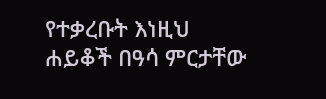የተቃረቡት እነዚህ ሐይቆች በዓሳ ምርታቸው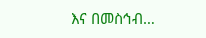እና በመስኅብ…